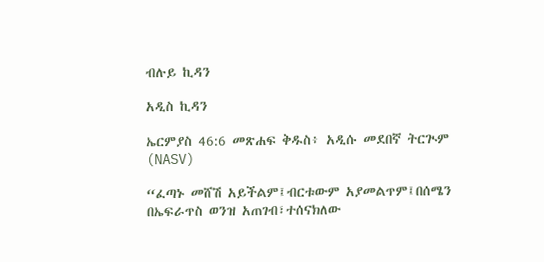ብሉይ ኪዳን

አዲስ ኪዳን

ኤርምያስ 46:6 መጽሐፍ ቅዱስ፥ አዲሱ መደበኛ ትርጒም (NASV)

“ፈጣኑ መሸሽ አይችልም፤ብርቱውም አያመልጥም፤በሰሜን በኤፍራጥስ ወንዝ አጠገብ፣ተሰናክለው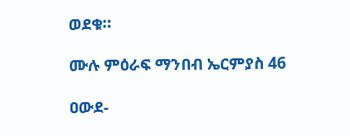ወደቁ።

ሙሉ ምዕራፍ ማንበብ ኤርምያስ 46

ዐውደ-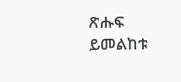ጽሑፍ ይመልከቱ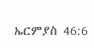ኤርምያስ 46:6